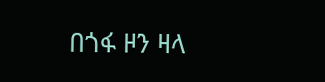በጎፋ ዞን ዛላ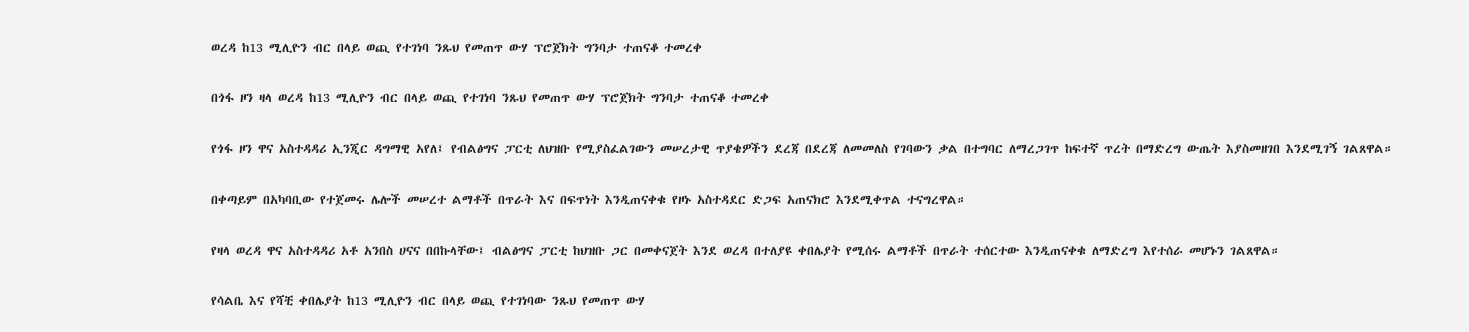ወረዳ ከ13 ሚሊዮን ብር በላይ ወጪ የተገነባ ንጹህ የመጠጥ ውሃ ፕሮጀክት ግንባታ ተጠናቆ ተመረቀ

በጎፋ ዞን ዛላ ወረዳ ከ13 ሚሊዮን ብር በላይ ወጪ የተገነባ ንጹህ የመጠጥ ውሃ ፕሮጀክት ግንባታ ተጠናቆ ተመረቀ

የጎፋ ዞን ዋና አስተዳዳሪ ኢንጂር ዳግማዊ አየለ፤ የብልፅግና ፓርቲ ለህዝቡ የሚያስፈልገውን መሠረታዊ ጥያቄዎችን ደረጃ በደረጃ ለመመለስ የገባውን ቃል በተግባር ለማረጋገጥ ከፍተኛ ጥረት በማድረግ ውጤት እያስመዘገበ እንደሚገኝ ገልጸዋል።

በቀጣይም በአካባቢው የተጀመሩ ሌሎች መሠረተ ልማቶች በጥራት እና በፍጥነት እንዲጠናቀቁ የዞኑ አስተዳደር ድጋፍ አጠናክሮ እንደሚቀጥል ተናግረዋል።

የዛላ ወረዳ ዋና አስተዳዳሪ አቶ አንበስ ሀናና በበኩላቸው፤ ብልፅግና ፓርቲ ከህዝቡ ጋር በመቀናጀት እንደ ወረዳ በተለያዩ ቀበሌያት የሚሰሩ ልማቶች በጥራት ተሰርተው እንዲጠናቀቁ ለማድረግ እየተሰራ መሆኑን ገልጸዋል።

የሳልቤ እና የሻቺ ቀበሌያት ከ13 ሚሊዮን ብር በላይ ወጪ የተገነባው ንጹህ የመጠጥ ውሃ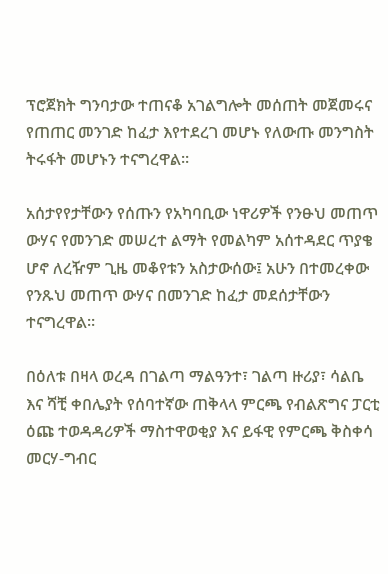ፕሮጀክት ግንባታው ተጠናቆ አገልግሎት መሰጠት መጀመሩና የጠጠር መንገድ ከፈታ እየተደረገ መሆኑ የለውጡ መንግስት ትሩፋት መሆኑን ተናግረዋል።

አሰታየየታቸውን የሰጡን የአካባቢው ነዋሪዎች የንፁህ መጠጥ ውሃና የመንገድ መሠረተ ልማት የመልካም አሰተዳደር ጥያቄ ሆኖ ለረዥም ጊዜ መቆየቱን አስታውሰው፤ አሁን በተመረቀው የንጹህ መጠጥ ውሃና በመንገድ ከፈታ መደሰታቸውን ተናግረዋል።

በዕለቱ በዛላ ወረዳ በገልጣ ማልዓንተ፣ ገልጣ ዙሪያ፣ ሳልቤ እና ሻቺ ቀበሌያት የሰባተኛው ጠቅላላ ምርጫ የብልጽግና ፓርቲ ዕጩ ተወዳዳሪዎች ማስተዋወቂያ እና ይፋዊ የምርጫ ቅስቀሳ መርሃ-ግብር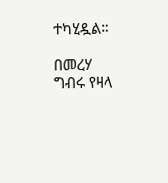ተካሂዷል።

በመረሃ ግብሩ የዛላ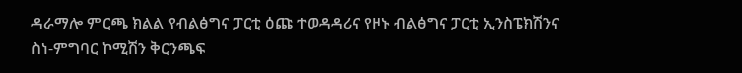ዳራማሎ ምርጫ ክልል የብልፅግና ፓርቲ ዕጩ ተወዳዳሪና የዞኑ ብልፅግና ፓርቲ ኢንስፔክሽንና ስነ-ምግባር ኮሚሽን ቅርንጫፍ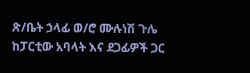ጽ/ቤት ኃላፊ ወ/ሮ ሙሉነሽ ጉሌ ከፓርቲው አባላት እና ደጋፊዎች ጋር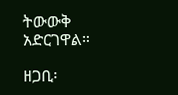ትውውቅ አድርገዋል።

ዘጋቢ፡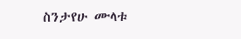ስንታየሁ ሙላቱ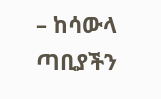– ከሳውላ ጣቢያችን